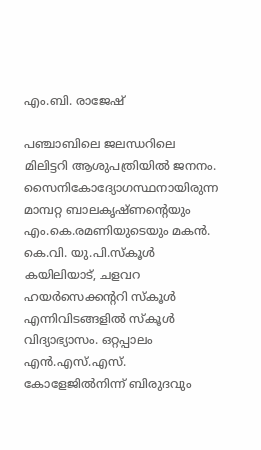എം.ബി. രാജേഷ്

പഞ്ചാബിലെ ജലന്ധറിലെ മിലിട്ടറി ആശുപത്രിയിൽ ജനനം. സൈനികോദ്യോഗസ്ഥനായിരുന്ന മാമ്പറ്റ ബാലകൃഷ്‌ണൻ്റെയും എം.കെ.രമണിയുടെയും മകൻ. കെ.വി. യു.പി.സ്കൂൾ കയിലിയാട്, ചളവറ ഹയർസെക്കൻ്ററി സ്‌കൂൾ എന്നിവിടങ്ങളിൽ സ്‌കൂൾ വിദ്യാഭ്യാസം. ഒറ്റപ്പാലം എൻ.എസ്.എസ്. കോളേജിൽനിന്ന് ബിരുദവും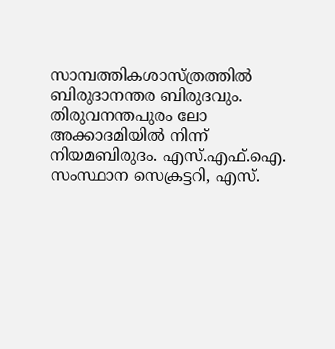സാമ്പത്തികശാസ്ത്രത്തിൽ ബിരുദാനന്തര ബിരുദവും. തിരുവനന്തപുരം ലോ അക്കാദമിയിൽ നിന്ന് നിയമബിരുദം. എസ്.എഫ്.ഐ. സംസ്ഥാന സെക്രട്ടറി, എസ്.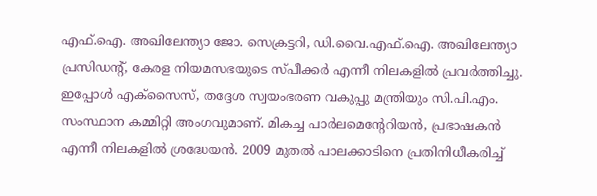എഫ്.ഐ. അഖിലേന്ത്യാ ജോ. സെക്രട്ടറി, ഡി.വൈ.എഫ്.ഐ. അഖിലേന്ത്യാ പ്രസിഡൻ്റ്, കേരള നിയമസഭയുടെ സ്‌പീക്കർ എന്നീ നിലകളിൽ പ്രവർത്തിച്ചു. ഇപ്പോൾ എക്സൈസ്, തദ്ദേശ സ്വയംഭരണ വകുപ്പു മന്ത്രിയും സി.പി.എം. സംസ്ഥാന കമ്മിറ്റി അംഗവുമാണ്. മികച്ച പാർലമെൻ്റേറിയൻ, പ്രഭാഷകൻ എന്നീ നിലകളിൽ ശ്രദ്ധേയൻ. 2009 മുതൽ പാലക്കാടിനെ പ്രതിനിധീകരിച്ച്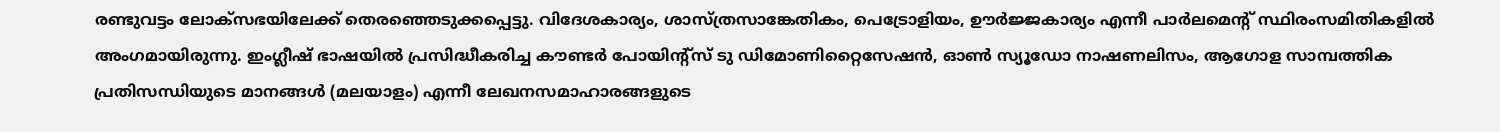രണ്ടുവട്ടം ലോക്‌സഭയിലേക്ക് തെരഞ്ഞെടുക്കപ്പെട്ടു. വിദേശകാര്യം, ശാസ്ത്രസാങ്കേതികം, പെട്രോളിയം, ഊർജ്ജകാര്യം എന്നീ പാർലമെൻ്റ് സ്ഥിരംസമിതികളിൽ അംഗമായിരുന്നു. ഇംഗ്ലീഷ് ഭാഷയിൽ പ്രസിദ്ധീകരിച്ച കൗണ്ടർ പോയിൻ്റ്സ് ടു ഡിമോണിറ്റൈസേഷൻ, ഓൺ സ്യൂഡോ നാഷണലിസം, ആഗോള സാമ്പത്തിക പ്രതിസന്ധിയുടെ മാനങ്ങൾ (മലയാളം) എന്നീ ലേഖനസമാഹാരങ്ങളുടെ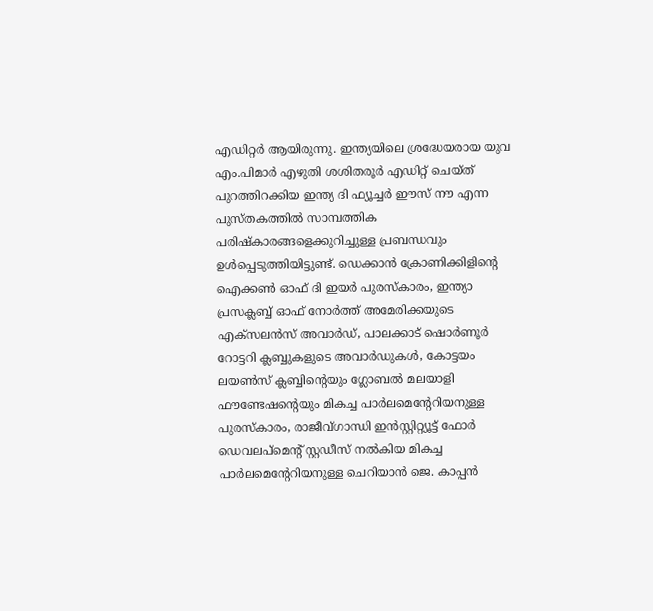എഡിറ്റർ ആയിരുന്നു. ഇന്ത്യയിലെ ശ്രദ്ധേയരായ യുവ എം.പിമാർ എഴുതി ശശിതരൂർ എഡിറ്റ് ചെയ്ത് പുറത്തിറക്കിയ ഇന്ത്യ ദി ഫ്യൂച്ചർ ഈസ് നൗ എന്ന പുസ്‌തകത്തിൽ സാമ്പത്തിക പരിഷ്‌കാരങ്ങളെക്കുറിച്ചുള്ള പ്രബന്ധവും ഉൾപ്പെടുത്തിയിട്ടുണ്ട്. ഡെക്കാൻ ക്രോണിക്കിളിൻ്റെ ഐക്കൺ ഓഫ് ദി ഇയർ പുരസ്‌കാരം, ഇന്ത്യാ പ്രസക്ലബ്ബ് ഓഫ് നോർത്ത് അമേരിക്കയുടെ എക്‌സലൻസ് അവാർഡ്, പാലക്കാട് ഷൊർണൂർ റോട്ടറി ക്ലബ്ബുകളുടെ അവാർഡുകൾ, കോട്ടയം ലയൺസ് ക്ലബ്ബിന്റെയും ഗ്ലോബൽ മലയാളി ഫൗണ്ടേഷൻ്റെയും മികച്ച പാർലമെൻ്റേറിയനുള്ള പുരസ്ക‌ാരം, രാജീവ്ഗാന്ധി ഇൻസ്റ്റിറ്റ്യൂട്ട് ഫോർ ഡെവലപ്‌മെൻ്റ് സ്റ്റഡീസ് നൽകിയ മികച്ച പാർലമെന്റേറിയനുള്ള ചെറിയാൻ ജെ. കാപ്പൻ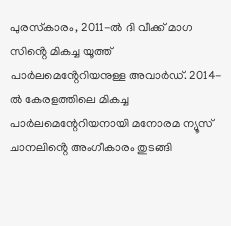പുരസ്‌കാരം, 2011-ൽ ദി വീക്ക് മാഗ സിൻ്റെ മികച്ച യൂത്ത് പാർലമെൻ്റേറിയനുള്ള അവാർഡ്. 2014-ൽ കേരളത്തിലെ മികച്ച പാർലമെന്റേറിയനായി മനോരമ ന്യൂസ് ചാനലിൻ്റെ അംഗീകാരം തുടങ്ങി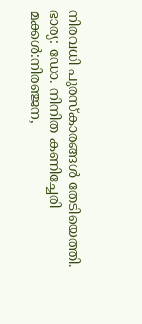നിരവധി പുരസ്‌കാരങ്ങൾ തേടിയെത്തി.
ഭാര്യ: ഡോ. നിനിത കണിച്ചേരി
മക്കൾ:നിരഞ്ജന,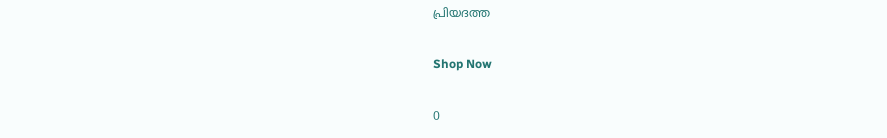പ്രിയദത്ത

Shop Now

0